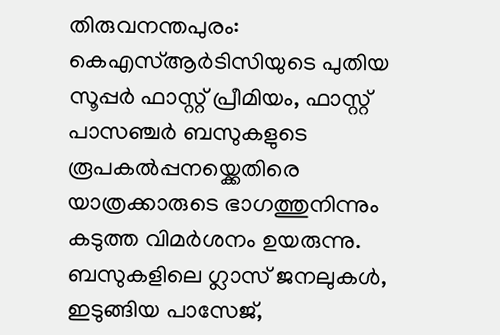തിരുവനന്തപുരം: കെഎസ്ആർടിസിയുടെ പുതിയ സൂപ്പർ ഫാസ്റ്റ് പ്രീമിയം, ഫാസ്റ്റ് പാസഞ്ചർ ബസുകളുടെ രൂപകൽപ്പനയ്ക്കെതിരെ യാത്രക്കാരുടെ ഭാഗത്തുനിന്നും കടുത്ത വിമർശനം ഉയരുന്നു. ബസുകളിലെ ഗ്ലാസ് ജനലുകൾ, ഇടുങ്ങിയ പാസേജ്,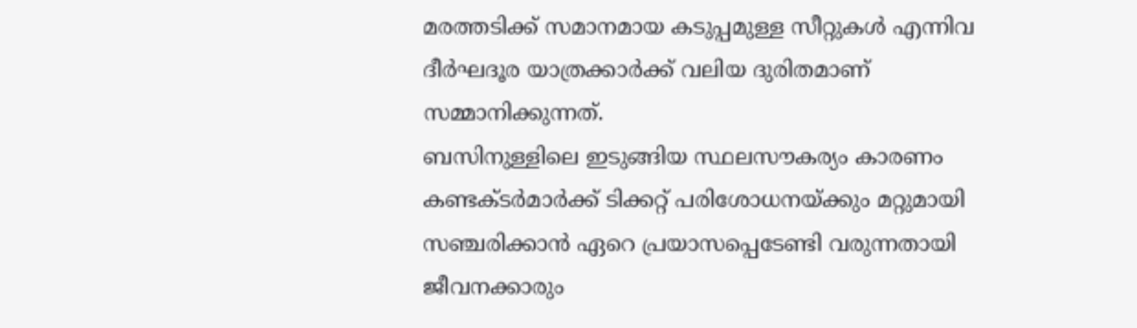മരത്തടിക്ക് സമാനമായ കടുപ്പമുള്ള സീറ്റുകൾ എന്നിവ ദീർഘദൂര യാത്രക്കാർക്ക് വലിയ ദുരിതമാണ് സമ്മാനിക്കുന്നത്.
ബസിനുള്ളിലെ ഇടുങ്ങിയ സ്ഥലസൗകര്യം കാരണം കണ്ടക്ടർമാർക്ക് ടിക്കറ്റ് പരിശോധനയ്ക്കും മറ്റുമായി സഞ്ചരിക്കാൻ ഏറെ പ്രയാസപ്പെടേണ്ടി വരുന്നതായി ജീവനക്കാരും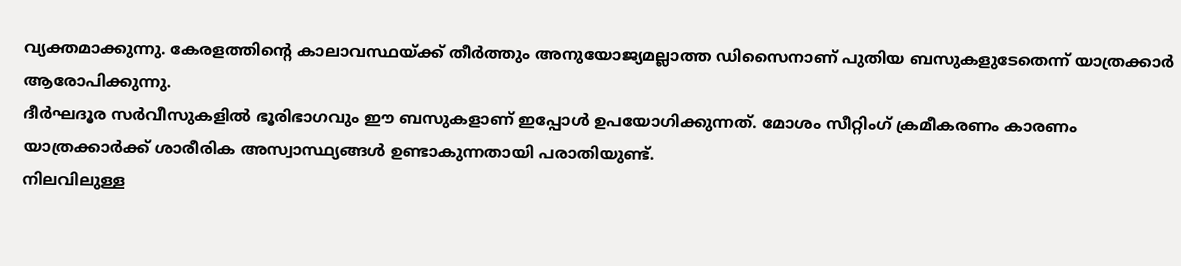വ്യക്തമാക്കുന്നു. കേരളത്തിന്റെ കാലാവസ്ഥയ്ക്ക് തീർത്തും അനുയോജ്യമല്ലാത്ത ഡിസൈനാണ് പുതിയ ബസുകളുടേതെന്ന് യാത്രക്കാർ ആരോപിക്കുന്നു.
ദീർഘദൂര സർവീസുകളിൽ ഭൂരിഭാഗവും ഈ ബസുകളാണ് ഇപ്പോൾ ഉപയോഗിക്കുന്നത്. മോശം സീറ്റിംഗ് ക്രമീകരണം കാരണം യാത്രക്കാർക്ക് ശാരീരിക അസ്വാസ്ഥ്യങ്ങൾ ഉണ്ടാകുന്നതായി പരാതിയുണ്ട്.
നിലവിലുള്ള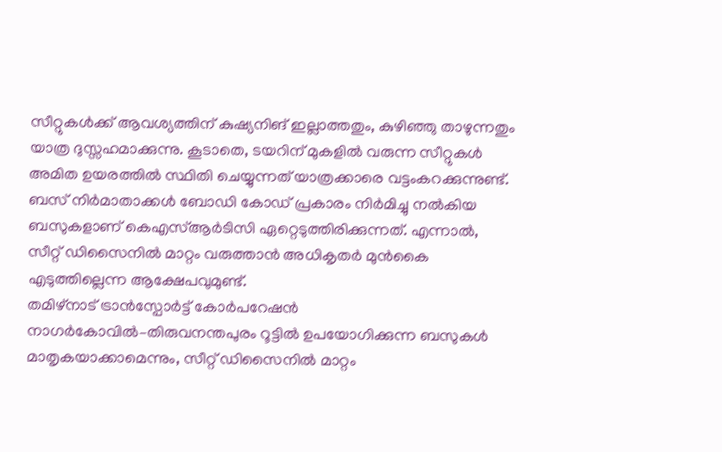സീറ്റുകൾക്ക് ആവശ്യത്തിന് കുഷ്യനിങ് ഇല്ലാത്തതും, കുഴിഞ്ഞു താഴുന്നതും യാത്ര ദുസ്സഹമാക്കുന്നു. കൂടാതെ, ടയറിന് മുകളിൽ വരുന്ന സീറ്റുകൾ അമിത ഉയരത്തിൽ സ്ഥിതി ചെയ്യുന്നത് യാത്രക്കാരെ വട്ടംകറക്കുന്നുണ്ട്.
ബസ് നിർമാതാക്കൾ ബോഡി കോഡ് പ്രകാരം നിർമിച്ചു നൽകിയ ബസുകളാണ് കെഎസ്ആർടിസി ഏറ്റെടുത്തിരിക്കുന്നത്. എന്നാൽ, സീറ്റ് ഡിസൈനിൽ മാറ്റം വരുത്താൻ അധികൃതർ മുൻകൈ എടുത്തില്ലെന്ന ആക്ഷേപവുമുണ്ട്.
തമിഴ്നാട് ട്രാൻസ്പോർട്ട് കോർപറേഷൻ നാഗർകോവിൽ–തിരുവനന്തപുരം റൂട്ടിൽ ഉപയോഗിക്കുന്ന ബസുകൾ മാതൃകയാക്കാമെന്നും, സീറ്റ് ഡിസൈനിൽ മാറ്റം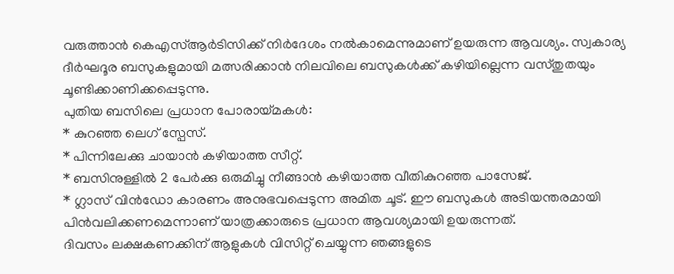വരുത്താൻ കെഎസ്ആർടിസിക്ക് നിർദേശം നൽകാമെന്നുമാണ് ഉയരുന്ന ആവശ്യം. സ്വകാര്യ ദീർഘദൂര ബസുകളുമായി മത്സരിക്കാൻ നിലവിലെ ബസുകൾക്ക് കഴിയില്ലെന്ന വസ്തുതയും ചൂണ്ടിക്കാണിക്കപ്പെടുന്നു.
പുതിയ ബസിലെ പ്രധാന പോരായ്മകൾ:
* കുറഞ്ഞ ലെഗ് സ്പേസ്.
* പിന്നിലേക്കു ചായാൻ കഴിയാത്ത സീറ്റ്.
* ബസിനുള്ളിൽ 2 പേർക്കു ഒരുമിച്ചു നീങ്ങാൻ കഴിയാത്ത വീതികുറഞ്ഞ പാസേജ്.
* ഗ്ലാസ് വിൻഡോ കാരണം അനുഭവപ്പെടുന്ന അമിത ചൂട്. ഈ ബസുകൾ അടിയന്തരമായി പിൻവലിക്കണമെന്നാണ് യാത്രക്കാരുടെ പ്രധാന ആവശ്യമായി ഉയരുന്നത്.
ദിവസം ലക്ഷകണക്കിന് ആളുകൾ വിസിറ്റ് ചെയ്യുന്ന ഞങ്ങളുടെ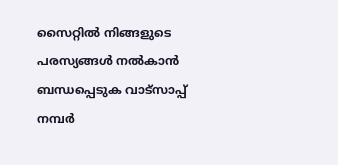സൈറ്റിൽ നിങ്ങളുടെ പരസ്യങ്ങൾ നൽകാൻ ബന്ധപ്പെടുക വാട്സാപ്പ് നമ്പർ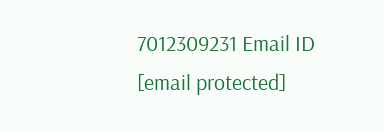7012309231 Email ID [email protected]